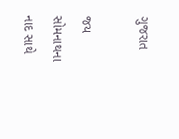ગુજરાત

જય સોમનાથના નાદ સાથે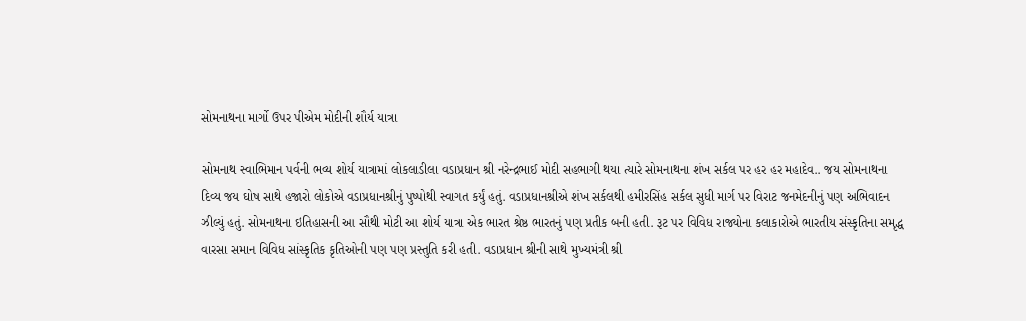સોમનાથના માર્ગો ઉપર પીએમ મોદીની શૌર્ય યાત્રા

સોમનાથ સ્વાભિમાન પર્વની ભવ્ય શોર્ય યાત્રામાં લોકલાડીલા વડાપ્રધાન શ્રી નરેન્દ્રભાઈ મોદી સહભાગી થયા ત્યારે સોમનાથના શંખ સર્કલ પર હર હર મહાદેવ.. જય સોમનાથના દિવ્ય જય ઘોષ સાથે હજારો લોકોએ વડાપ્રધાનશ્રીનું પુષ્પોથી સ્વાગત કર્યું હતું. વડાપ્રધાનશ્રીએ શંખ સર્કલથી હમીરસિંહ સર્કલ સુધી માર્ગ પર વિરાટ જનમેદનીનું પણ અભિવાદન ઝીલ્યું હતું. સોમનાથના ઇતિહાસની આ સૌથી મોટી આ શોર્ય યાત્રા એક ભારત શ્રેષ્ઠ ભારતનું પણ પ્રતીક બની હતી. રૂટ પર વિવિધ રાજ્યોના કલાકારોએ ભારતીય સંસ્કૃતિના સમૃદ્ધ વારસા સમાન વિવિધ સાંસ્કૃતિક કૃતિઓની પણ પણ પ્રસ્તુતિ કરી હતી. વડાપ્રધાન શ્રીની સાથે મુખ્યમંત્રી શ્રી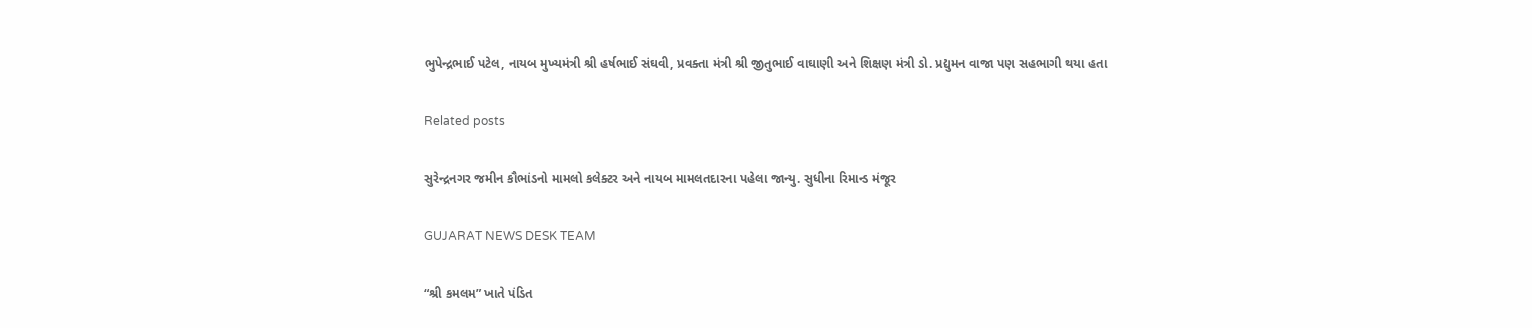ભુપેન્દ્રભાઈ પટેલ, નાયબ મુખ્યમંત્રી શ્રી હર્ષભાઈ સંઘવી, પ્રવક્તા મંત્રી શ્રી જીતુભાઈ વાઘાણી અને શિક્ષણ મંત્રી ડો. પ્રદ્યુમન વાજા પણ સહભાગી થયા હતા

Related posts

સુરેન્દ્રનગર જમીન કૌભાંડનો મામલો કલેક્ટર અને નાયબ મામલતદારના પહેલા જાન્યુ. સુધીના રિમાન્ડ મંજૂર

GUJARAT NEWS DESK TEAM

“શ્રી કમલમ” ખાતે પંડિત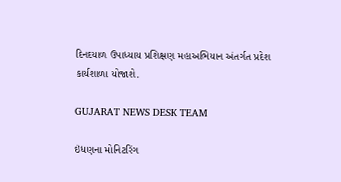દિનદયાળ ઉપાધ્યાય પ્રશિક્ષણ મહાઅભિયાન અંતર્ગત પ્રદેશ કાર્યશાળા યોજાશે.

GUJARAT NEWS DESK TEAM

ઇંધણના મોનિટરિંગ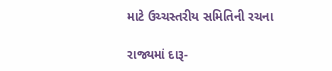માટે ઉચ્ચસ્તરીય સમિતિની રચના

રાજ્યમાં દારૂ-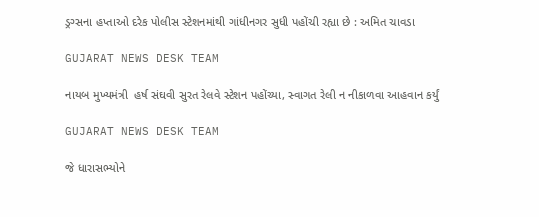ડ્રગ્સના હપ્તાઓ દરેક પોલીસ સ્ટેશનમાંથી ગાંધીનગર સુધી પહોંચી રહ્યા છે : અમિત ચાવડા

GUJARAT NEWS DESK TEAM

નાયબ મુખ્યમંત્રી  હર્ષ સંઘવી સુરત રેલવે સ્ટેશન પહોંચ્યા, સ્વાગત રેલી ન નીકાળવા આહવાન કર્યું

GUJARAT NEWS DESK TEAM

જે ધારાસભ્યોને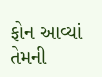ફોન આવ્યાં તેમની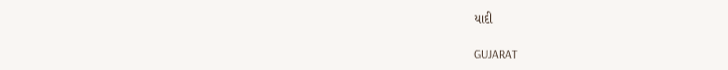યાદી

GUJARAT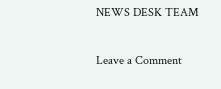NEWS DESK TEAM

Leave a Comment